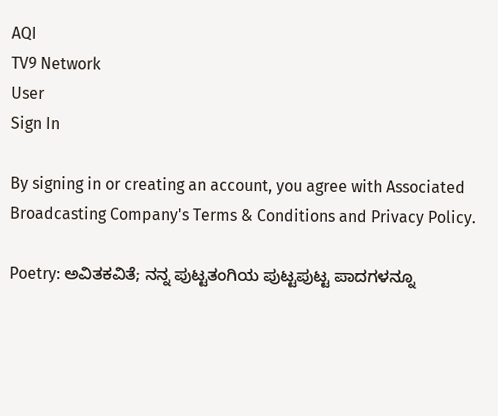AQI
TV9 Network
User
Sign In

By signing in or creating an account, you agree with Associated Broadcasting Company's Terms & Conditions and Privacy Policy.

Poetry: ಅವಿತಕವಿತೆ; ನನ್ನ ಪುಟ್ಟತಂಗಿಯ ಪುಟ್ಟಪುಟ್ಟ ಪಾದಗಳನ್ನೂ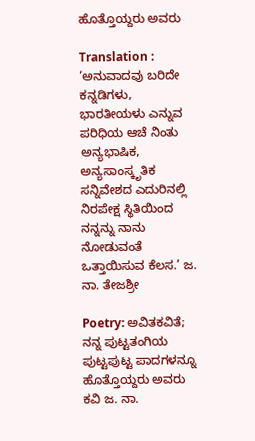ಹೊತ್ತೊಯ್ದರು ಅವರು

Translation : ‘ಅನುವಾದವು ಬರಿದೇ ಕನ್ನಡಿಗಳು, ಭಾರತೀಯಳು ಎನ್ನುವ ಪರಿಧಿಯ ಆಚೆ ನಿಂತು ಅನ್ಯಭಾಷಿಕ, ಅನ್ಯಸಾಂಸ್ಕೃತಿಕ ಸನ್ನಿವೇಶದ ಎದುರಿನಲ್ಲಿ ನಿರಪೇಕ್ಷ ಸ್ಥಿತಿಯಿಂದ ನನ್ನನ್ನು ನಾನು ನೋಡುವಂತೆ ಒತ್ತಾಯಿಸುವ ಕೆಲಸ.’ ಜ. ನಾ. ತೇಜಶ್ರೀ

Poetry: ಅವಿತಕವಿತೆ; ನನ್ನ ಪುಟ್ಟತಂಗಿಯ ಪುಟ್ಟಪುಟ್ಟ ಪಾದಗಳನ್ನೂ ಹೊತ್ತೊಯ್ದರು ಅವರು
ಕವಿ ಜ. ನಾ.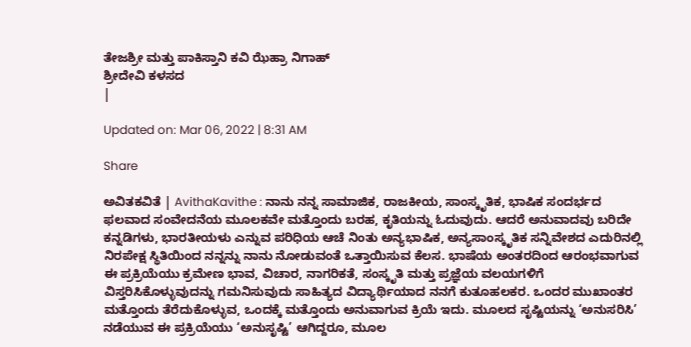ತೇಜಶ್ರೀ ಮತ್ತು ಪಾಕಿಸ್ತಾನಿ ಕವಿ ಝೆಹ್ರಾ ನಿಗಾಹ್
ಶ್ರೀದೇವಿ ಕಳಸದ
|

Updated on: Mar 06, 2022 | 8:31 AM

Share

ಅವಿತಕವಿತೆ | AvithaKavithe : ನಾನು ನನ್ನ ಸಾಮಾಜಿಕ, ರಾಜಕೀಯ, ಸಾಂಸ್ಕೃತಿಕ, ಭಾಷಿಕ ಸಂದರ್ಭದ ಫಲವಾದ ಸಂವೇದನೆಯ ಮೂಲಕವೇ ಮತ್ತೊಂದು ಬರಹ, ಕೃತಿಯನ್ನು ಓದುವುದು. ಆದರೆ ಅನುವಾದವು ಬರಿದೇ ಕನ್ನಡಿಗಳು, ಭಾರತೀಯಳು ಎನ್ನುವ ಪರಿಧಿಯ ಆಚೆ ನಿಂತು ಅನ್ಯಭಾಷಿಕ, ಅನ್ಯಸಾಂಸ್ಕೃತಿಕ ಸನ್ನಿವೇಶದ ಎದುರಿನಲ್ಲಿ ನಿರಪೇಕ್ಷ ಸ್ಥಿತಿಯಿಂದ ನನ್ನನ್ನು ನಾನು ನೋಡುವಂತೆ ಒತ್ತಾಯಿಸುವ ಕೆಲಸ. ಭಾಷೆಯ ಅಂತರದಿಂದ ಆರಂಭವಾಗುವ ಈ ಪ್ರಕ್ರಿಯೆಯು ಕ್ರಮೇಣ ಭಾವ, ವಿಚಾರ, ನಾಗರಿಕತೆ, ಸಂಸ್ಕೃತಿ ಮತ್ತು ಪ್ರಜ್ಞೆಯ ವಲಯಗಳಿಗೆ ವಿಸ್ತರಿಸಿಕೊಳ್ಳುವುದನ್ನು ಗಮನಿಸುವುದು ಸಾಹಿತ್ಯದ ವಿದ್ಯಾರ್ಥಿಯಾದ ನನಗೆ ಕುತೂಹಲಕರ. ಒಂದರ ಮುಖಾಂತರ ಮತ್ತೊಂದು ತೆರೆದುಕೊಳ್ಳುವ, ಒಂದಕ್ಕೆ ಮತ್ತೊಂದು ಅನುವಾಗುವ ಕ್ರಿಯೆ ಇದು. ಮೂಲದ ಸೃಷ್ಟಿಯನ್ನು ‘ಅನುಸರಿಸಿ’ ನಡೆಯುವ ಈ ಪ್ರಕ್ರಿಯೆಯು ‘ಅನುಸೃಷ್ಟಿ’ ಆಗಿದ್ದರೂ, ಮೂಲ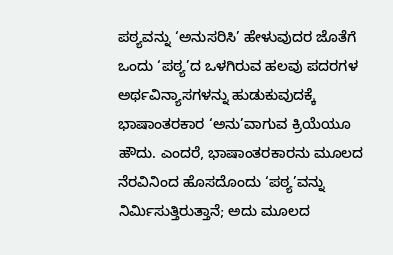ಪಠ್ಯವನ್ನು ‘ಅನುಸರಿಸಿ’ ಹೇಳುವುದರ ಜೊತೆಗೆ ಒಂದು ‘ಪಠ್ಯ’ದ ಒಳಗಿರುವ ಹಲವು ಪದರಗಳ ಅರ್ಥವಿನ್ಯಾಸಗಳನ್ನು ಹುಡುಕುವುದಕ್ಕೆ ಭಾಷಾಂತರಕಾರ ‘ಅನು’ವಾಗುವ ಕ್ರಿಯೆಯೂ ಹೌದು. ಎಂದರೆ, ಭಾಷಾಂತರಕಾರನು ಮೂಲದ ನೆರವಿನಿಂದ ಹೊಸದೊಂದು ‘ಪಠ್ಯ’ವನ್ನು ನಿರ್ಮಿಸುತ್ತಿರುತ್ತಾನೆ; ಅದು ಮೂಲದ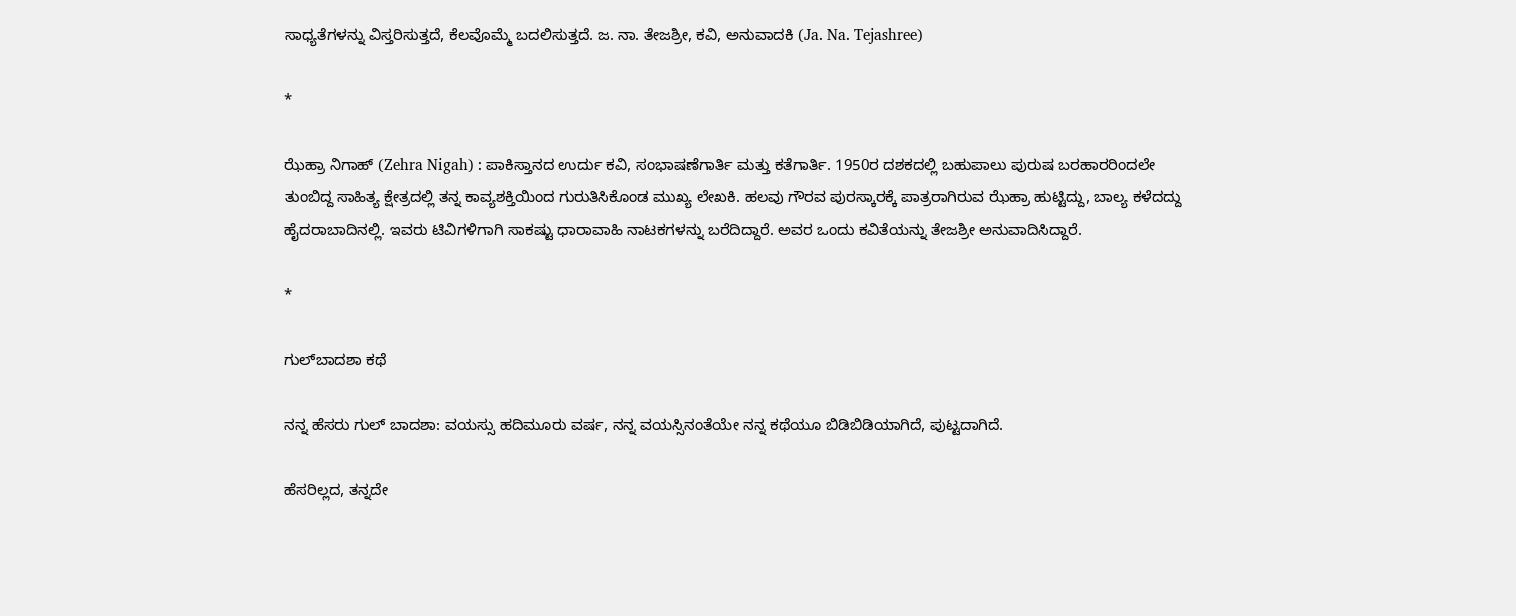ಸಾಧ್ಯತೆಗಳನ್ನು ವಿಸ್ತರಿಸುತ್ತದೆ, ಕೆಲವೊಮ್ಮೆ ಬದಲಿಸುತ್ತದೆ. ಜ. ನಾ. ತೇಜಶ್ರೀ, ಕವಿ, ಅನುವಾದಕಿ (Ja. Na. Tejashree)

*

ಝೆಹ್ರಾ ನಿಗಾಹ್ (Zehra Nigah) : ಪಾಕಿಸ್ತಾನದ ಉರ್ದು ಕವಿ, ಸಂಭಾಷಣೆಗಾರ್ತಿ ಮತ್ತು ಕತೆಗಾರ್ತಿ. 1950ರ ದಶಕದಲ್ಲಿ ಬಹುಪಾಲು ಪುರುಷ ಬರಹಾರರಿಂದಲೇ ತುಂಬಿದ್ದ ಸಾಹಿತ್ಯ ಕ್ಷೇತ್ರದಲ್ಲಿ ತನ್ನ ಕಾವ್ಯಶಕ್ತಿಯಿಂದ ಗುರುತಿಸಿಕೊಂಡ ಮುಖ್ಯ ಲೇಖಕಿ. ಹಲವು ಗೌರವ ಪುರಸ್ಕಾರಕ್ಕೆ ಪಾತ್ರರಾಗಿರುವ ಝೆಹ್ರಾ ಹುಟ್ಟಿದ್ದು, ಬಾಲ್ಯ ಕಳೆದದ್ದು ಹೈದರಾಬಾದಿನಲ್ಲಿ. ಇವರು ಟಿವಿಗಳಿಗಾಗಿ ಸಾಕಷ್ಟು ಧಾರಾವಾಹಿ ನಾಟಕಗಳನ್ನು ಬರೆದಿದ್ದಾರೆ. ಅವರ ಒಂದು ಕವಿತೆಯನ್ನು ತೇಜಶ್ರೀ ಅನುವಾದಿಸಿದ್ದಾರೆ.

*

ಗುಲ್‌ಬಾದಶಾ ಕಥೆ

ನನ್ನ ಹೆಸರು ಗುಲ್ ಬಾದಶಾ: ವಯಸ್ಸು ಹದಿಮೂರು ವರ್ಷ, ನನ್ನ ವಯಸ್ಸಿನಂತೆಯೇ ನನ್ನ ಕಥೆಯೂ ಬಿಡಿಬಿಡಿಯಾಗಿದೆ, ಪುಟ್ಟದಾಗಿದೆ.

ಹೆಸರಿಲ್ಲದ, ತನ್ನದೇ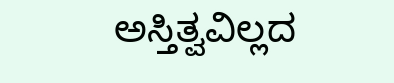ಅಸ್ತಿತ್ವವಿಲ್ಲದ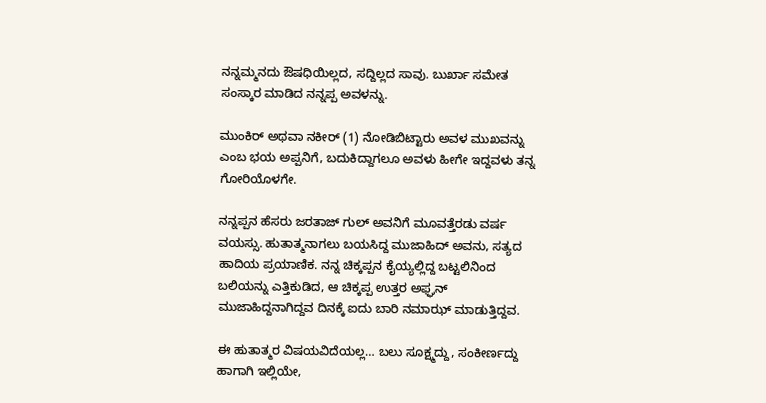ನನ್ನಮ್ಮನದು ಔಷಧಿಯಿಲ್ಲದ, ಸದ್ದಿಲ್ಲದ ಸಾವು. ಬುರ್ಖಾ ಸಮೇತ ಸಂಸ್ಕಾರ ಮಾಡಿದ ನನ್ನಪ್ಪ ಅವಳನ್ನು.

ಮುಂಕಿರ್ ಅಥವಾ ನಕೀರ್ (1) ನೋಡಿಬಿಟ್ಟಾರು ಅವಳ ಮುಖವನ್ನು ಎಂಬ ಭಯ ಅಪ್ಪನಿಗೆ, ಬದುಕಿದ್ದಾಗಲೂ ಅವಳು ಹೀಗೇ ಇದ್ದವಳು ತನ್ನ ಗೋರಿಯೊಳಗೇ.

ನನ್ನಪ್ಪನ ಹೆಸರು ಜರತಾಜ್ ಗುಲ್ ಅವನಿಗೆ ಮೂವತ್ತೆರಡು ವರ್ಷ ವಯಸ್ಸು. ಹುತಾತ್ಮನಾಗಲು ಬಯಸಿದ್ದ ಮುಜಾಹಿದ್ ಅವನು, ಸತ್ಯದ ಹಾದಿಯ ಪ್ರಯಾಣಿಕ. ನನ್ನ ಚಿಕ್ಕಪ್ಪನ ಕೈಯ್ಯಲ್ಲಿದ್ದ ಬಟ್ಟಲಿನಿಂದ ಬಲಿಯನ್ನು ಎತ್ತಿಕುಡಿದ, ಆ ಚಿಕ್ಕಪ್ಪ ಉತ್ತರ ಅಫ್ಘನ್ ಮುಜಾಹಿದ್ದನಾಗಿದ್ದವ ದಿನಕ್ಕೆ ಐದು ಬಾರಿ ನಮಾಝ್ ಮಾಡುತ್ತಿದ್ದವ.

ಈ ಹುತಾತ್ಮರ ವಿಷಯವಿದೆಯಲ್ಲ… ಬಲು ಸೂಕ್ಷ್ಮದ್ದು, ಸಂಕೀರ್ಣದ್ದು ಹಾಗಾಗಿ ಇಲ್ಲಿಯೇ,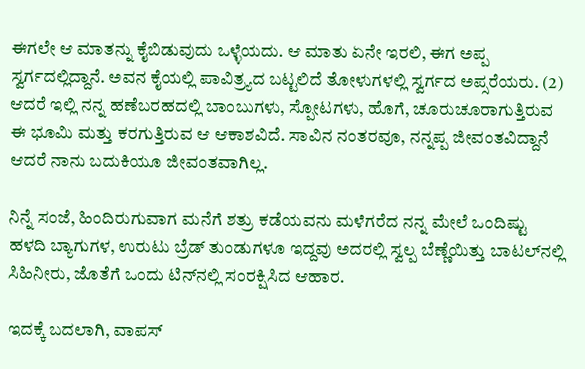ಈಗಲೇ ಆ ಮಾತನ್ನು ಕೈಬಿಡುವುದು ಒಳ್ಳೆಯದು. ಆ ಮಾತು ಏನೇ ಇರಲಿ, ಈಗ ಅಪ್ಪ ಸ್ವರ್ಗದಲ್ಲಿದ್ದಾನೆ. ಅವನ ಕೈಯಲ್ಲಿ ಪಾವಿತ್ರ್ಯದ ಬಟ್ಟಲಿದೆ ತೋಳುಗಳಲ್ಲಿ ಸ್ವರ್ಗದ ಅಪ್ಸರೆಯರು. (2) ಆದರೆ ಇಲ್ಲಿ ನನ್ನ ಹಣೆಬರಹದಲ್ಲಿ ಬಾಂಬುಗಳು, ಸ್ಪೋಟಗಳು, ಹೊಗೆ, ಚೂರುಚೂರಾಗುತ್ತಿರುವ ಈ ಭೂಮಿ ಮತ್ತು ಕರಗುತ್ತಿರುವ ಆ ಆಕಾಶವಿದೆ. ಸಾವಿನ ನಂತರವೂ, ನನ್ನಪ್ಪ ಜೀವಂತವಿದ್ದಾನೆ ಆದರೆ ನಾನು ಬದುಕಿಯೂ ಜೀವಂತವಾಗಿಲ್ಲ.

ನಿನ್ನೆ ಸಂಜೆ, ಹಿಂದಿರುಗುವಾಗ ಮನೆಗೆ ಶತ್ರು ಕಡೆಯವನು ಮಳೆಗರೆದ ನನ್ನ ಮೇಲೆ ಒಂದಿಷ್ಟು ಹಳದಿ ಬ್ಯಾಗುಗಳ, ಉರುಟು ಬ್ರೆಡ್ ತುಂಡುಗಳೂ ಇದ್ದವು ಅದರಲ್ಲಿ ಸ್ವಲ್ಪ ಬೆಣ್ಣೆಯಿತ್ತು ಬಾಟಲ್‌ನಲ್ಲಿ ಸಿಹಿನೀರು, ಜೊತೆಗೆ ಒಂದು ಟಿನ್‌ನಲ್ಲಿ ಸಂರಕ್ಷಿಸಿದ ಆಹಾರ.

ಇದಕ್ಕೆ ಬದಲಾಗಿ, ವಾಪಸ್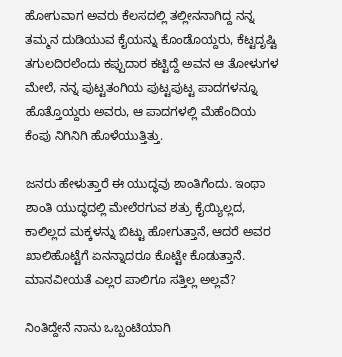ಹೋಗುವಾಗ ಅವರು ಕೆಲಸದಲ್ಲಿ ತಲ್ಲೀನನಾಗಿದ್ದ ನನ್ನ ತಮ್ಮನ ದುಡಿಯುವ ಕೈಯನ್ನು ಕೊಂಡೊಯ್ದರು, ಕೆಟ್ಟದೃಷ್ಟಿ ತಗುಲದಿರಲೆಂದು ಕಪ್ಪುದಾರ ಕಟ್ಟಿದ್ದೆ ಅವನ ಆ ತೋಳುಗಳ ಮೇಲೆ, ನನ್ನ ಪುಟ್ಟತಂಗಿಯ ಪುಟ್ಟಪುಟ್ಟ ಪಾದಗಳನ್ನೂ ಹೊತ್ತೊಯ್ದರು ಅವರು, ಆ ಪಾದಗಳಲ್ಲಿ ಮೆಹೆಂದಿಯ ಕೆಂಪು ನಿಗಿನಿಗಿ ಹೊಳೆಯುತ್ತಿತ್ತು.

ಜನರು ಹೇಳುತ್ತಾರೆ ಈ ಯುದ್ಧವು ಶಾಂತಿಗೆಂದು. ಇಂಥಾ ಶಾಂತಿ ಯುದ್ಧದಲ್ಲಿ ಮೇಲೆರಗುವ ಶತ್ರು ಕೈಯ್ಯಿಲ್ಲದ, ಕಾಲಿಲ್ಲದ ಮಕ್ಕಳನ್ನು ಬಿಟ್ಟು ಹೋಗುತ್ತಾನೆ, ಆದರೆ ಅವರ ಖಾಲಿಹೊಟ್ಟೆಗೆ ಏನನ್ನಾದರೂ ಕೊಟ್ಟೇ ಕೊಡುತ್ತಾನೆ. ಮಾನವೀಯತೆ ಎಲ್ಲರ ಪಾಲಿಗೂ ಸತ್ತಿಲ್ಲ ಅಲ್ಲವೆ?

ನಿಂತಿದ್ದೇನೆ ನಾನು ಒಬ್ಬಂಟಿಯಾಗಿ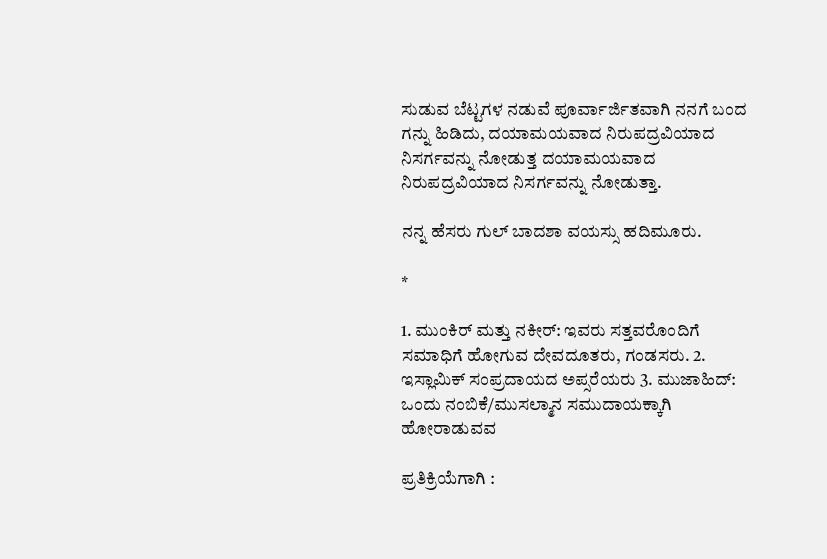ಸುಡುವ ಬೆಟ್ಟಗಳ ನಡುವೆ ಪೂರ್ವಾರ್ಜಿತವಾಗಿ ನನಗೆ ಬಂದ ಗನ್ನು ಹಿಡಿದು, ದಯಾಮಯವಾದ ನಿರುಪದ್ರವಿಯಾದ ನಿಸರ್ಗವನ್ನು ನೋಡುತ್ತ ದಯಾಮಯವಾದ ನಿರುಪದ್ರವಿಯಾದ ನಿಸರ್ಗವನ್ನು ನೋಡುತ್ತಾ.

ನನ್ನ ಹೆಸರು ಗುಲ್ ಬಾದಶಾ ವಯಸ್ಸು ಹದಿಮೂರು.

*

1. ಮುಂಕಿರ್ ಮತ್ತು ನಕೀರ್: ಇವರು ಸತ್ತವರೊಂದಿಗೆ ಸಮಾಧಿಗೆ ಹೋಗುವ ದೇವದೂತರು, ಗಂಡಸರು. 2. ಇಸ್ಲಾಮಿಕ್ ಸಂಪ್ರದಾಯದ ಅಪ್ಸರೆಯರು 3. ಮುಜಾಹಿದ್: ಒಂದು ನಂಬಿಕೆ/ಮುಸಲ್ಮಾನ ಸಮುದಾಯಕ್ಕಾಗಿ ಹೋರಾಡುವವ

ಪ್ರತಿಕ್ರಿಯೆಗಾಗಿ :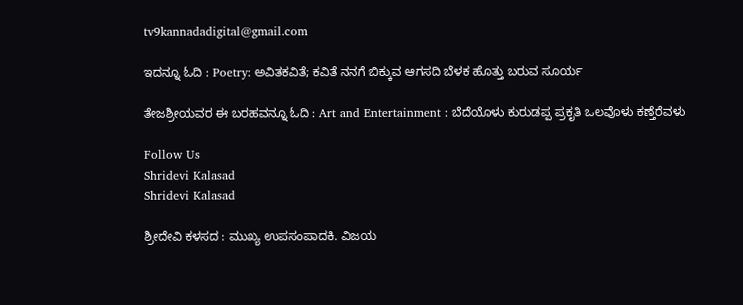tv9kannadadigital@gmail.com

ಇದನ್ನೂ ಓದಿ : Poetry: ಅವಿತಕವಿತೆ; ಕವಿತೆ ನನಗೆ ಬಿಕ್ಕುವ ಆಗಸದಿ ಬೆಳಕ ಹೊತ್ತು ಬರುವ ಸೂರ್ಯ

ತೇಜಶ್ರೀಯವರ ಈ ಬರಹವನ್ನೂ ಓದಿ : Art and Entertainment : ಬೆದೆಯೊಳು ಕುರುಡಪ್ಪ ಪ್ರಕೃತಿ ಒಲವೊಳು ಕಣ್ತೆರೆವಳು

Follow Us
Shridevi Kalasad
Shridevi Kalasad

ಶ್ರೀದೇವಿ ಕಳಸದ : ಮುಖ್ಯ ಉಪಸಂಪಾದಕಿ. ವಿಜಯ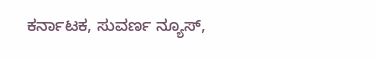ಕರ್ನಾಟಕ, ಸುವರ್ಣ ನ್ಯೂಸ್,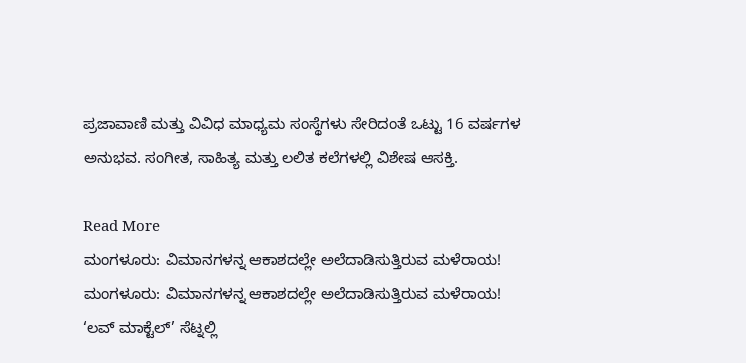ಪ್ರಜಾವಾಣಿ ಮತ್ತು ವಿವಿಧ ಮಾಧ್ಯಮ ಸಂಸ್ಥೆಗಳು ಸೇರಿದಂತೆ ಒಟ್ಟು 16 ವರ್ಷಗಳ ಅನುಭವ. ಸಂಗೀತ, ಸಾಹಿತ್ಯ ಮತ್ತು ಲಲಿತ ಕಲೆಗಳಲ್ಲಿ ವಿಶೇಷ ಆಸಕ್ತಿ.

Read More
ಮಂಗಳೂರು: ವಿಮಾನಗಳನ್ನ ಆಕಾಶದಲ್ಲೇ ಅಲೆದಾಡಿಸುತ್ತಿರುವ ಮಳೆರಾಯ!
ಮಂಗಳೂರು: ವಿಮಾನಗಳನ್ನ ಆಕಾಶದಲ್ಲೇ ಅಲೆದಾಡಿಸುತ್ತಿರುವ ಮಳೆರಾಯ!
‘ಲವ್ ಮಾಕ್ಟೆಲ್’ ಸೆಟ್ನಲ್ಲಿ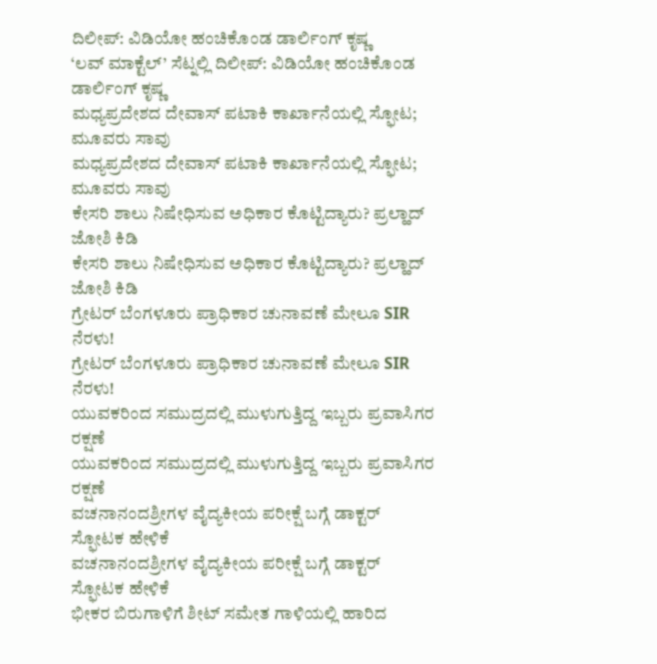ದಿಲೀಪ್: ವಿಡಿಯೋ ಹಂಚಿಕೊಂಡ ಡಾರ್ಲಿಂಗ್ ಕೃಷ್ಣ
‘ಲವ್ ಮಾಕ್ಟೆಲ್’ ಸೆಟ್ನಲ್ಲಿ ದಿಲೀಪ್: ವಿಡಿಯೋ ಹಂಚಿಕೊಂಡ ಡಾರ್ಲಿಂಗ್ ಕೃಷ್ಣ
ಮಧ್ಯಪ್ರದೇಶದ ದೇವಾಸ್ ಪಟಾಕಿ ಕಾರ್ಖಾನೆಯಲ್ಲಿ ಸ್ಫೋಟ; ಮೂವರು ಸಾವು
ಮಧ್ಯಪ್ರದೇಶದ ದೇವಾಸ್ ಪಟಾಕಿ ಕಾರ್ಖಾನೆಯಲ್ಲಿ ಸ್ಫೋಟ; ಮೂವರು ಸಾವು
ಕೇಸರಿ ಶಾಲು ನಿಷೇಧಿಸುವ ಅಧಿಕಾರ ಕೊಟ್ಟಿದ್ಯಾರು? ಪ್ರಲ್ಹಾದ್ ಜೋಶಿ ಕಿಡಿ
ಕೇಸರಿ ಶಾಲು ನಿಷೇಧಿಸುವ ಅಧಿಕಾರ ಕೊಟ್ಟಿದ್ಯಾರು? ಪ್ರಲ್ಹಾದ್ ಜೋಶಿ ಕಿಡಿ
ಗ್ರೇಟರ್ ಬೆಂಗಳೂರು ಪ್ರಾಧಿಕಾರ ಚುನಾವಣೆ ಮೇಲೂ SIR ನೆರಳು!
ಗ್ರೇಟರ್ ಬೆಂಗಳೂರು ಪ್ರಾಧಿಕಾರ ಚುನಾವಣೆ ಮೇಲೂ SIR ನೆರಳು!
ಯುವಕರಿಂದ ಸಮುದ್ರದಲ್ಲಿ ಮುಳುಗುತ್ತಿದ್ದ ಇಬ್ಬರು ಪ್ರವಾಸಿಗರ ರಕ್ಷಣೆ
ಯುವಕರಿಂದ ಸಮುದ್ರದಲ್ಲಿ ಮುಳುಗುತ್ತಿದ್ದ ಇಬ್ಬರು ಪ್ರವಾಸಿಗರ ರಕ್ಷಣೆ
ವಚನಾನಂದಶ್ರೀಗಳ ವೈದ್ಯಕೀಯ ಪರೀಕ್ಷೆ ಬಗ್ಗೆ ಡಾಕ್ಟರ್ ಸ್ಫೋಟಕ ಹೇಳಿಕೆ
ವಚನಾನಂದಶ್ರೀಗಳ ವೈದ್ಯಕೀಯ ಪರೀಕ್ಷೆ ಬಗ್ಗೆ ಡಾಕ್ಟರ್ ಸ್ಫೋಟಕ ಹೇಳಿಕೆ
ಭೀಕರ ಬಿರುಗಾಳಿಗೆ ಶೀಟ್ ಸಮೇತ ಗಾಳಿಯಲ್ಲಿ ಹಾರಿದ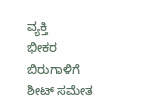ವ್ಯಕ್ತಿ
ಭೀಕರ ಬಿರುಗಾಳಿಗೆ ಶೀಟ್ ಸಮೇತ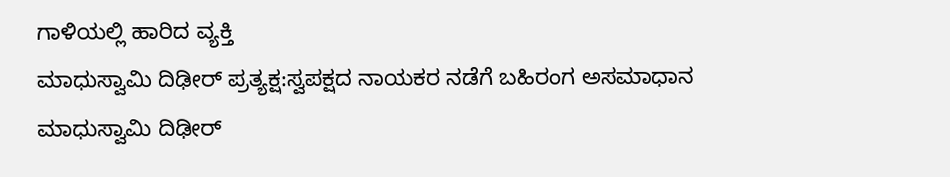ಗಾಳಿಯಲ್ಲಿ ಹಾರಿದ ವ್ಯಕ್ತಿ
ಮಾಧುಸ್ವಾಮಿ ದಿಢೀರ್ ಪ್ರತ್ಯಕ್ಷ:ಸ್ವಪಕ್ಷದ ನಾಯಕರ ನಡೆಗೆ ಬಹಿರಂಗ ಅಸಮಾಧಾನ
ಮಾಧುಸ್ವಾಮಿ ದಿಢೀರ್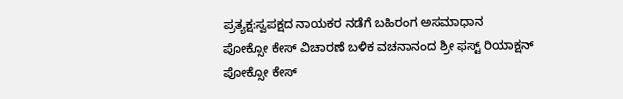ಪ್ರತ್ಯಕ್ಷ:ಸ್ವಪಕ್ಷದ ನಾಯಕರ ನಡೆಗೆ ಬಹಿರಂಗ ಅಸಮಾಧಾನ
ಪೋಕ್ಸೋ ಕೇಸ್ ವಿಚಾರಣೆ ಬಳಿಕ ವಚನಾನಂದ ಶ್ರೀ ಫಸ್ಟ್ ರಿಯಾಕ್ಷನ್
ಪೋಕ್ಸೋ ಕೇಸ್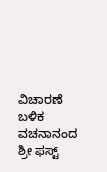ವಿಚಾರಣೆ ಬಳಿಕ ವಚನಾನಂದ ಶ್ರೀ ಫಸ್ಟ್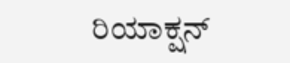ರಿಯಾಕ್ಷನ್